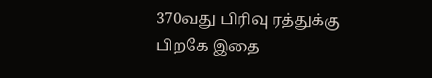370வது பிரிவு ரத்துக்கு பிறகே இதை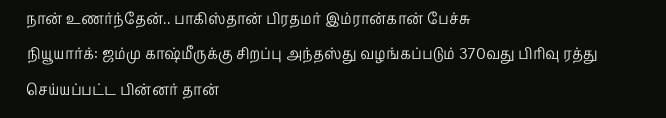நான் உணர்ந்தேன்.. பாகிஸ்தான் பிரதமர் இம்ரான்கான் பேச்சு
நியூயார்க்: ஜம்மு காஷ்மீருக்கு சிறப்பு அந்தஸ்து வழங்கப்படும் 370வது பிரிவு ரத்து செய்யப்பட்ட பின்னர் தான்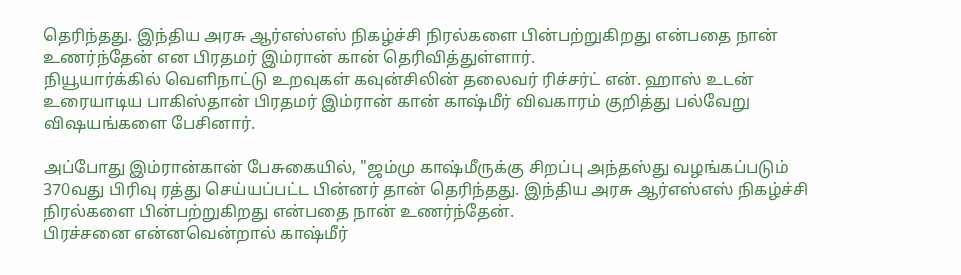தெரிந்தது. இந்திய அரசு ஆர்எஸ்எஸ் நிகழ்ச்சி நிரல்களை பின்பற்றுகிறது என்பதை நான் உணர்ந்தேன் என பிரதமர் இம்ரான் கான் தெரிவித்துள்ளார்.
நியூயார்க்கில் வெளிநாட்டு உறவுகள் கவுன்சிலின் தலைவர் ரிச்சர்ட் என். ஹாஸ் உடன் உரையாடிய பாகிஸ்தான் பிரதமர் இம்ரான் கான் காஷ்மீர் விவகாரம் குறித்து பல்வேறு விஷயங்களை பேசினார்.

அப்போது இம்ரான்கான் பேசுகையில், "ஜம்மு காஷ்மீருக்கு சிறப்பு அந்தஸ்து வழங்கப்படும் 370வது பிரிவு ரத்து செய்யப்பட்ட பின்னர் தான் தெரிந்தது. இந்திய அரசு ஆர்எஸ்எஸ் நிகழ்ச்சி நிரல்களை பின்பற்றுகிறது என்பதை நான் உணர்ந்தேன்.
பிரச்சனை என்னவென்றால் காஷ்மீர்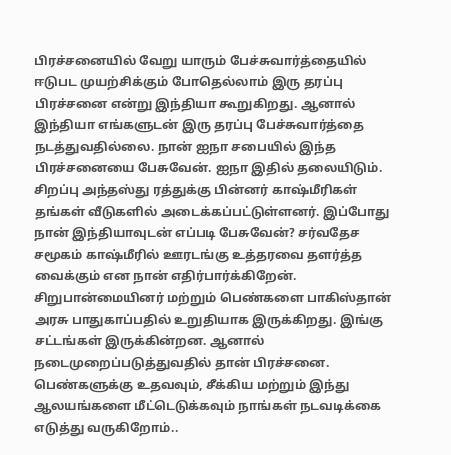பிரச்சனையில் வேறு யாரும் பேச்சுவார்த்தையில் ஈடுபட முயற்சிக்கும் போதெல்லாம் இரு தரப்பு பிரச்சனை என்று இந்தியா கூறுகிறது. ஆனால் இந்தியா எங்களுடன் இரு தரப்பு பேச்சுவார்த்தை நடத்துவதில்லை. நான் ஐநா சபையில் இந்த பிரச்சனையை பேசுவேன். ஐநா இதில் தலையிடும்.
சிறப்பு அந்தஸ்து ரத்துக்கு பின்னர் காஷ்மீரிகள் தங்கள் வீடுகளில் அடைக்கப்பட்டுள்ளனர். இப்போது நான் இந்தியாவுடன் எப்படி பேசுவேன்? சர்வதேச சமூகம் காஷ்மீரில் ஊரடங்கு உத்தரவை தளர்த்த வைக்கும் என நான் எதிர்பார்க்கிறேன்.
சிறுபான்மையினர் மற்றும் பெண்களை பாகிஸ்தான் அரசு பாதுகாப்பதில் உறுதியாக இருக்கிறது. இங்கு சட்டங்கள் இருக்கின்றன. ஆனால் நடைமுறைப்படுத்துவதில் தான் பிரச்சனை. பெண்களுக்கு உதவவும், சீக்கிய மற்றும் இந்து ஆலயங்களை மீட்டெடுக்கவும் நாங்கள் நடவடிக்கை எடுத்து வருகிறோம்..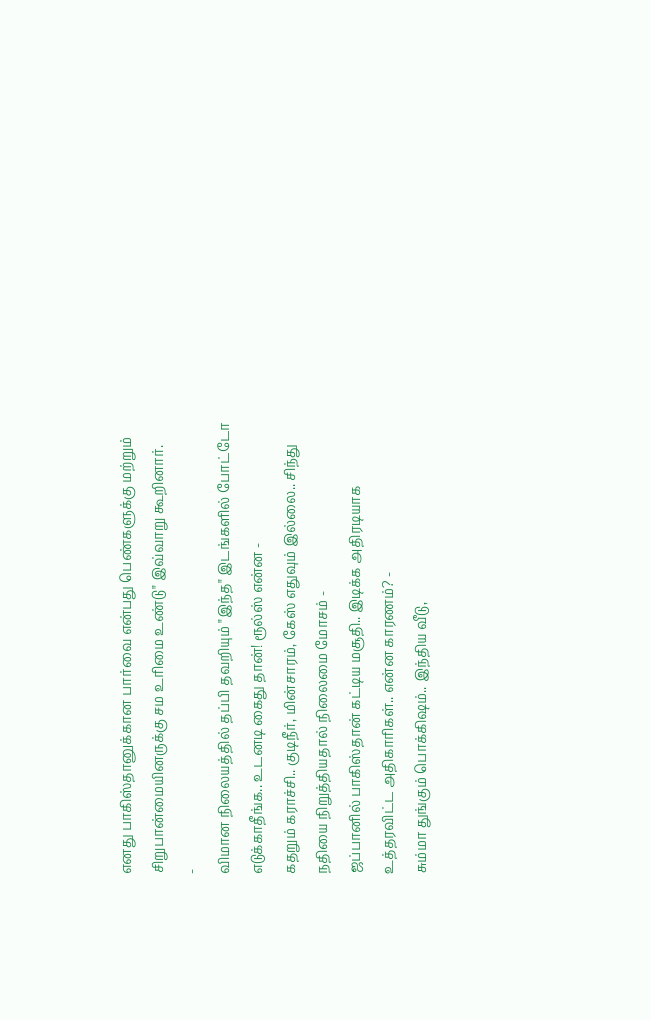எனது பாகிஸ்தானுக்கான பார்வை என்பது பெண்களுக்கு மற்றும் சிறுபான்மையினருக்கு சம உரிமை உண்டு" இவ்வாறு கூறினார்.
-
விமான நிலையத்தில் தப்பி தவறியும் "இந்த" இடங்களில் போட்டோ எடுக்காதீங்க.. உடனடி கைது தான்! ரூல்ஸ் என்ன -
கதறும் கராச்சி.. குடிநீர், மின்சாரம், கேஸ் எதுவும் இல்லை.. சிந்து நதியை நிறுத்தியதால் நிலைமை மோசம் -
ஜப்பானில் பாகிஸ்தான் கட்டிய மசூதி.. இடிக்க அதிரடியாக உத்தரவிட்ட அதிகாரிகள்.. என்ன காரணம்? -
சும்மா துங்கும் பொக்கிஷம்.. இந்திய வீடு,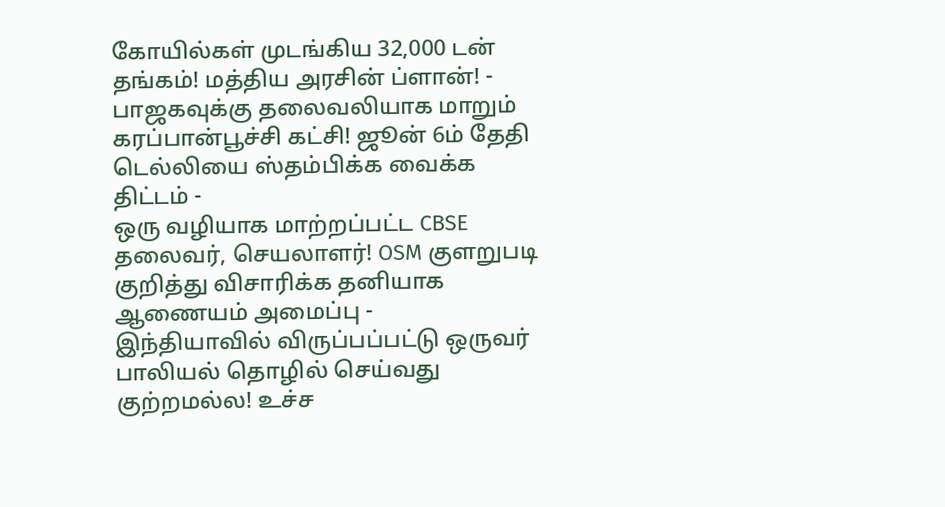கோயில்கள் முடங்கிய 32,000 டன் தங்கம்! மத்திய அரசின் ப்ளான்! -
பாஜகவுக்கு தலைவலியாக மாறும் கரப்பான்பூச்சி கட்சி! ஜூன் 6ம் தேதி டெல்லியை ஸ்தம்பிக்க வைக்க திட்டம் -
ஒரு வழியாக மாற்றப்பட்ட CBSE தலைவர், செயலாளர்! OSM குளறுபடி குறித்து விசாரிக்க தனியாக ஆணையம் அமைப்பு -
இந்தியாவில் விருப்பப்பட்டு ஒருவர் பாலியல் தொழில் செய்வது குற்றமல்ல! உச்ச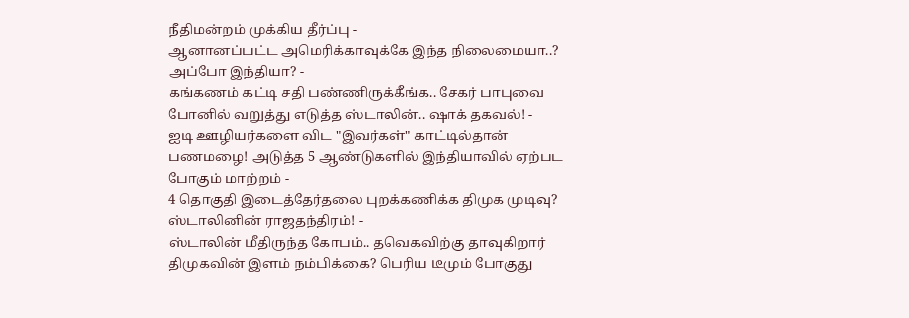நீதிமன்றம் முக்கிய தீர்ப்பு -
ஆனானப்பட்ட அமெரிக்காவுக்கே இந்த நிலைமையா..? அப்போ இந்தியா? -
கங்கணம் கட்டி சதி பண்ணிருக்கீங்க.. சேகர் பாபுவை போனில் வறுத்து எடுத்த ஸ்டாலின்.. ஷாக் தகவல்! -
ஐடி ஊழியர்களை விட "இவர்கள்" காட்டில்தான் பணமழை! அடுத்த 5 ஆண்டுகளில் இந்தியாவில் ஏற்பட போகும் மாற்றம் -
4 தொகுதி இடைத்தேர்தலை புறக்கணிக்க திமுக முடிவு? ஸ்டாலினின் ராஜதந்திரம்! -
ஸ்டாலின் மீதிருந்த கோபம்.. தவெகவிற்கு தாவுகிறார் திமுகவின் இளம் நம்பிக்கை? பெரிய டீமும் போகுது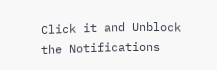Click it and Unblock the Notifications